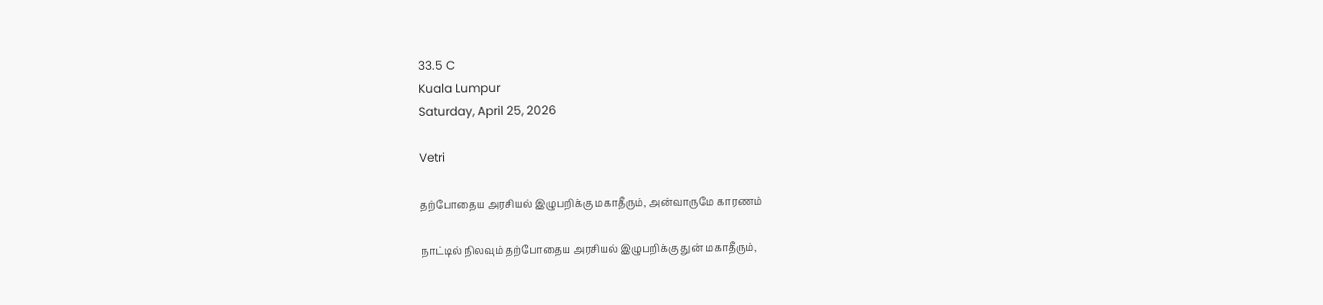33.5 C
Kuala Lumpur
Saturday, April 25, 2026

Vetri

தற்போதைய அரசியல் இழுபறிக்கு மகாதீரும், அன்வாருமே காரணம்

நாட்டில் நிலவும் தற்போதைய அரசியல் இழுபறிக்கு துன் மகாதீரும்,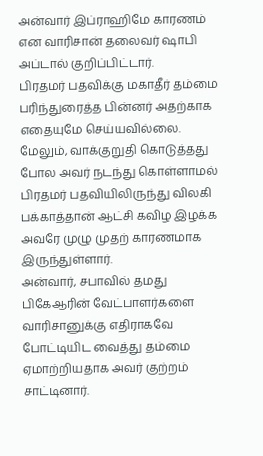அன்வார் இப்ராஹிமே காரணம் என வாரிசான் தலைவர் ஷாபி அப்டால் குறிப்பிட்டார்.
பிரதமர் பதவிக்கு மகாதீர் தம்மை பரிந்துரைத்த பின்னர் அதற்காக எதையுமே செய்யவில்லை. மேலும், வாக்குறுதி கொடுத்தது போல அவர் நடந்து கொள்ளாமல் பிரதமர் பதவியிலிருந்து விலகி பக்காத்தான் ஆட்சி கவிழ இழக்க அவரே முழு முதற் காரணமாக இருந்துள்ளார்.
அன்வார், சபாவில் தமது பிகேஆரின் வேட்பாளர்களை வாரிசானுக்கு எதிராகவே போட்டியிட வைத்து தம்மை ஏமாற்றியதாக அவர் குற்றம் சாட்டினார்.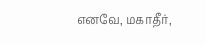எனவே, மகாதீர்,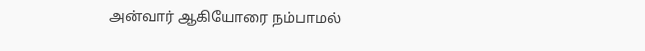அன்வார் ஆகியோரை நம்பாமல்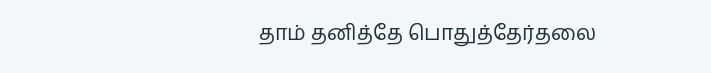தாம் தனித்தே பொதுத்தேர்தலை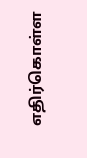எதிர்கொள்ள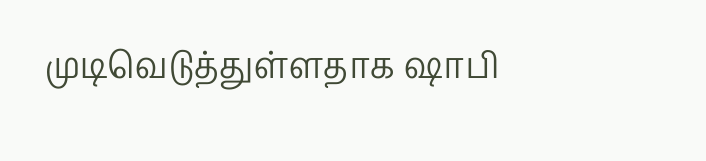முடிவெடுத்துள்ளதாக ஷாபி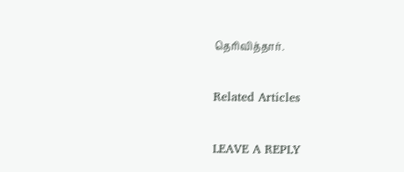தெரிவித்தார்.

Related Articles

LEAVE A REPLY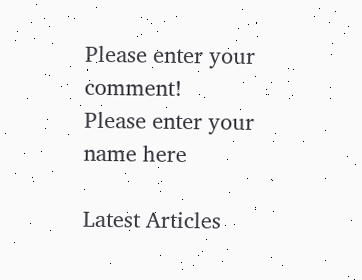Please enter your comment!
Please enter your name here

Latest Articles